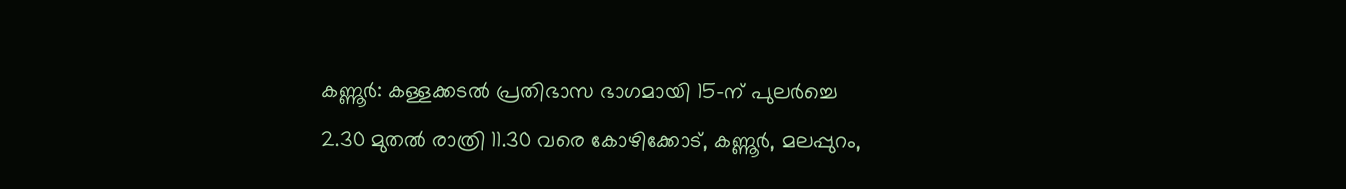കണ്ണൂർ: കള്ളക്കടൽ പ്രതിഭാസ ഭാഗമായി 15-ന് പുലർച്ചെ 2.30 മുതൽ രാത്രി 11.30 വരെ കോഴിക്കോട്, കണ്ണൂർ, മലപ്പുറം,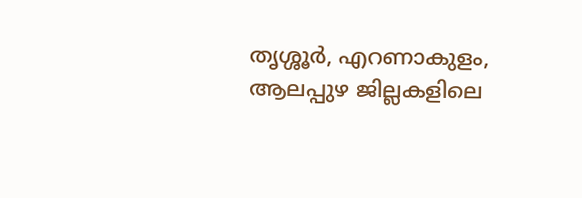തൃശ്ശൂർ, എറണാകുളം, ആലപ്പുഴ ജില്ലകളിലെ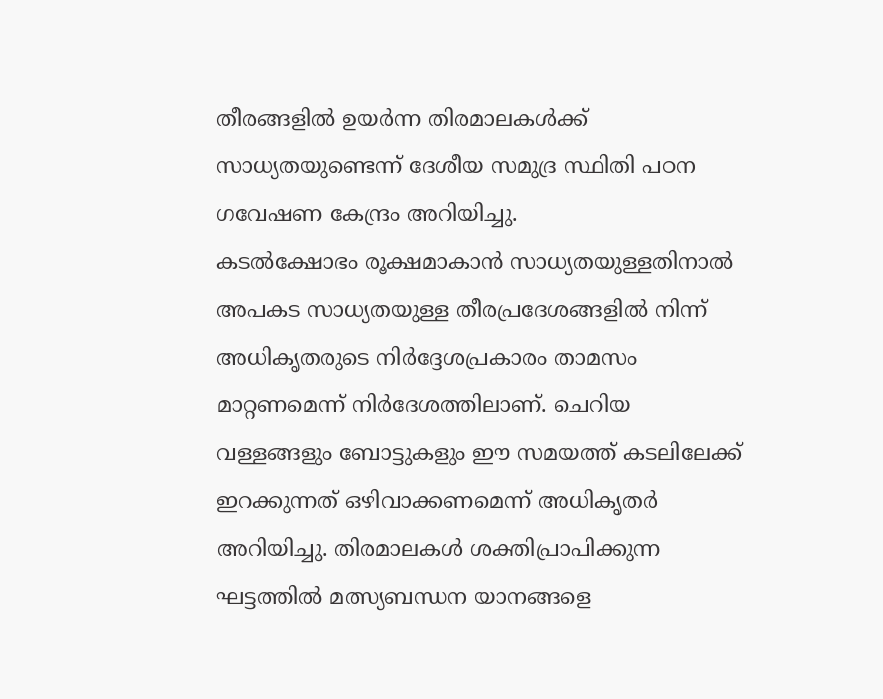തീരങ്ങളിൽ ഉയർന്ന തിരമാലകൾക്ക് സാധ്യതയുണ്ടെന്ന് ദേശീയ സമുദ്ര സ്ഥിതി പഠന ഗവേഷണ കേന്ദ്രം അറിയിച്ചു.
കടൽക്ഷോഭം രൂക്ഷമാകാൻ സാധ്യതയുള്ളതിനാൽ അപകട സാധ്യതയുള്ള തീരപ്രദേശങ്ങളിൽ നിന്ന് അധികൃതരുടെ നിർദ്ദേശപ്രകാരം താമസം മാറ്റണമെന്ന് നിർദേശത്തിലാണ്. ചെറിയ വള്ളങ്ങളും ബോട്ടുകളും ഈ സമയത്ത് കടലിലേക്ക് ഇറക്കുന്നത് ഒഴിവാക്കണമെന്ന് അധികൃതർ അറിയിച്ചു. തിരമാലകൾ ശക്തിപ്രാപിക്കുന്ന ഘട്ടത്തിൽ മത്സ്യബന്ധന യാനങ്ങളെ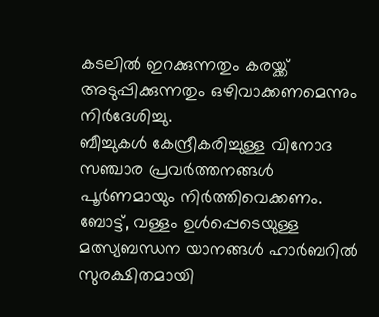കടലിൽ ഇറക്കുന്നതും കരയ്ക്ക് അടുപ്പിക്കുന്നതും ഒഴിവാക്കണമെന്നും നിർദേശിച്ചു.
ബീച്ചുകൾ കേന്ദ്രീകരിച്ചുള്ള വിനോദ സഞ്ചാര പ്രവർത്തനങ്ങൾ പൂർണമായും നിർത്തിവെക്കണം. ബോട്ട്, വള്ളം ഉൾപ്പെടെയുള്ള മത്സ്യബന്ധന യാനങ്ങൾ ഹാർബറിൽ സുരക്ഷിതമായി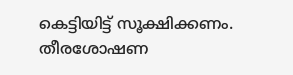കെട്ടിയിട്ട് സൂക്ഷിക്കണം. തീരശോഷണ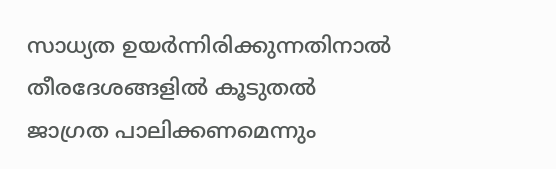സാധ്യത ഉയർന്നിരിക്കുന്നതിനാൽ തീരദേശങ്ങളിൽ കൂടുതൽ ജാഗ്രത പാലിക്കണമെന്നും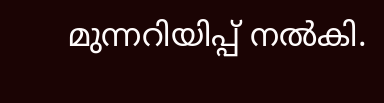മുന്നറിയിപ്പ് നൽകി.